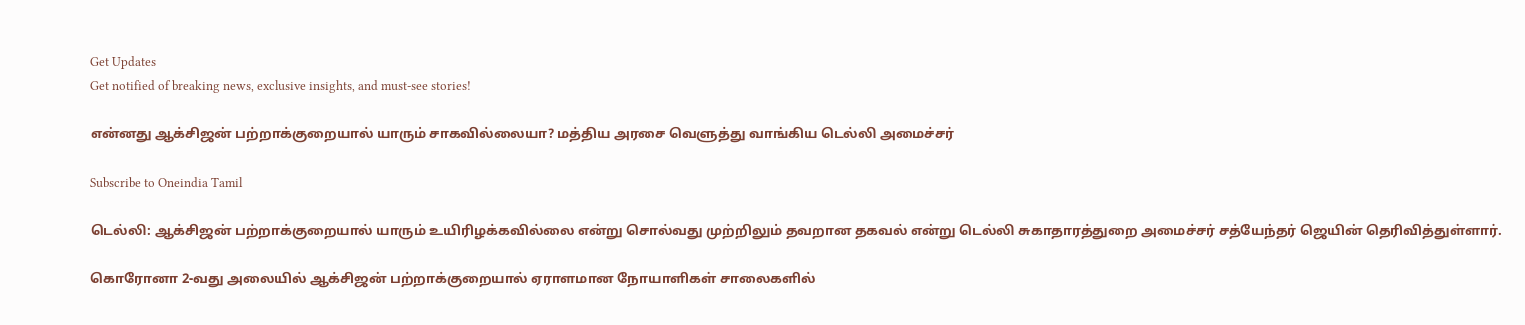Get Updates
Get notified of breaking news, exclusive insights, and must-see stories!

என்னது ஆக்சிஜன் பற்றாக்குறையால் யாரும் சாகவில்லையா? மத்திய அரசை வெளுத்து வாங்கிய டெல்லி அமைச்சர்

Subscribe to Oneindia Tamil

டெல்லி: ஆக்சிஜன் பற்றாக்குறையால் யாரும் உயிரிழக்கவில்லை என்று சொல்வது முற்றிலும் தவறான தகவல் என்று டெல்லி சுகாதாரத்துறை அமைச்சர் சத்யேந்தர் ஜெயின் தெரிவித்துள்ளார்.

கொரோனா 2-வது அலையில் ஆக்சிஜன் பற்றாக்குறையால் ஏராளமான நோயாளிகள் சாலைகளில்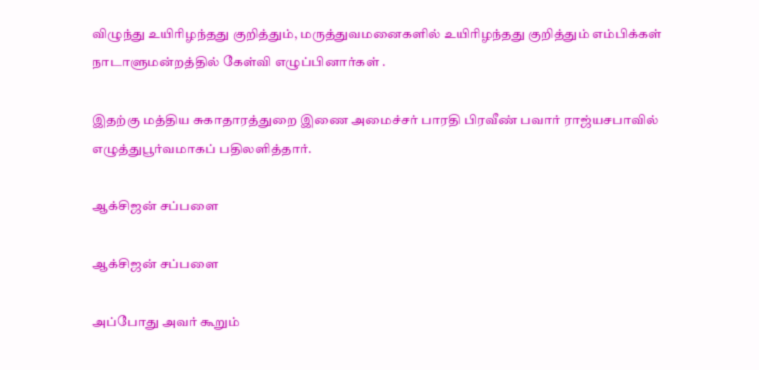விழுந்து உயிரிழந்தது குறித்தும், மருத்துவமனைகளில் உயிரிழந்தது குறித்தும் எம்பிக்கள் நாடாளுமன்றத்தில் கேள்வி எழுப்பினார்கள் .

இதற்கு மத்திய சுகாதாரத்துறை இணை அமைச்சர் பாரதி பிரவீண் பவார் ராஜ்யசபாவில் எழுத்துபூர்வமாகப் பதிலளித்தார்.

ஆக்சிஜன் சப்பளை

ஆக்சிஜன் சப்பளை

அப்போது அவர் கூறும்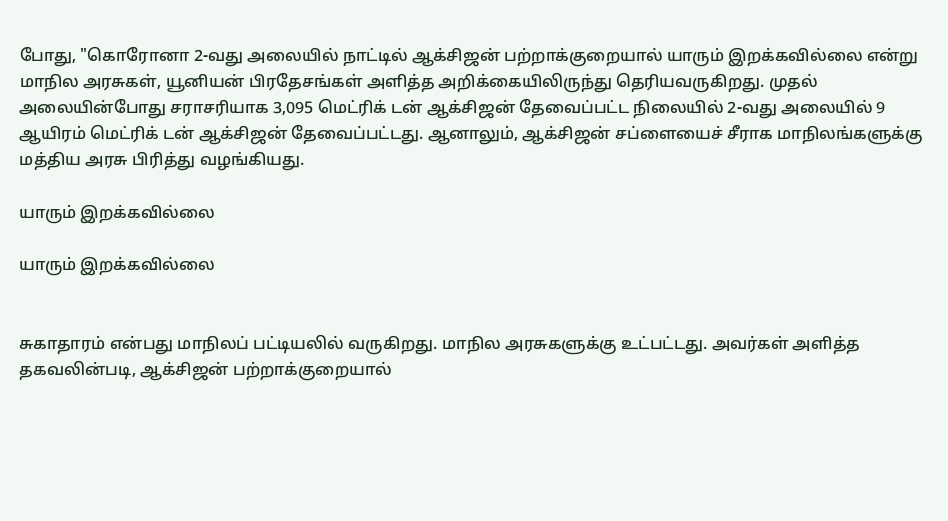போது, "கொரோனா 2-வது அலையில் நாட்டில் ஆக்சிஜன் பற்றாக்குறையால் யாரும் இறக்கவில்லை என்று மாநில அரசுகள், யூனியன் பிரதேசங்கள் அளித்த அறிக்கையிலிருந்து தெரியவருகிறது. முதல் அலையின்போது சராசரியாக 3,095 மெட்ரிக் டன் ஆக்சிஜன் தேவைப்பட்ட நிலையில் 2-வது அலையில் 9 ஆயிரம் மெட்ரிக் டன் ஆக்சிஜன் தேவைப்பட்டது. ஆனாலும், ஆக்சிஜன் சப்ளையைச் சீராக மாநிலங்களுக்கு மத்திய அரசு பிரித்து வழங்கியது.

யாரும் இறக்கவில்லை

யாரும் இறக்கவில்லை


சுகாதாரம் என்பது மாநிலப் பட்டியலில் வருகிறது. மாநில அரசுகளுக்கு உட்பட்டது. அவர்கள் அளித்த தகவலின்படி, ஆக்சிஜன் பற்றாக்குறையால்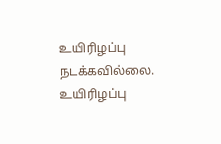உயிரிழப்பு நடக்கவில்லை. உயிரிழப்பு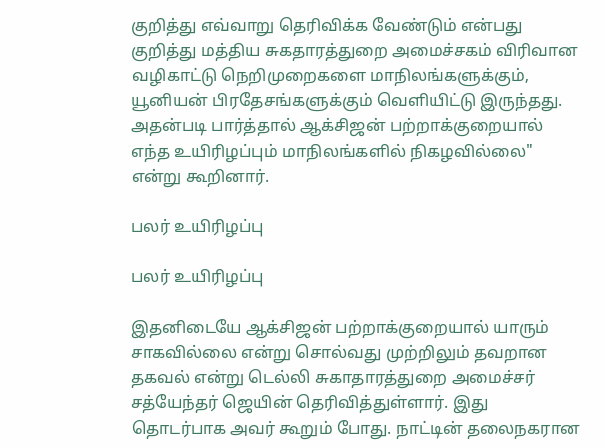குறித்து எவ்வாறு தெரிவிக்க வேண்டும் என்பது குறித்து மத்திய சுகதாரத்துறை அமைச்சகம் விரிவான வழிகாட்டு நெறிமுறைகளை மாநிலங்களுக்கும், யூனியன் பிரதேசங்களுக்கும் வெளியிட்டு இருந்தது. அதன்படி பார்த்தால் ஆக்சிஜன் பற்றாக்குறையால் எந்த உயிரிழப்பும் மாநிலங்களில் நிகழவில்லை" என்று கூறினார்.

பலர் உயிரிழப்பு

பலர் உயிரிழப்பு

இதனிடையே ஆக்சிஜன் பற்றாக்குறையால் யாரும் சாகவில்லை என்று சொல்வது முற்றிலும் தவறான தகவல் என்று டெல்லி சுகாதாரத்துறை அமைச்சர் சத்யேந்தர் ஜெயின் தெரிவித்துள்ளார். இது தொடர்பாக அவர் கூறும் போது. நாட்டின் தலைநகரான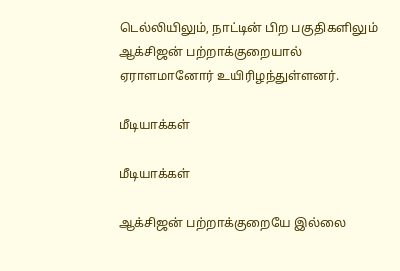டெல்லியிலும், நாட்டின் பிற பகுதிகளிலும் ஆக்சிஜன் பற்றாக்குறையால் ஏராளமானோர் உயிரிழந்துள்ளனர்.

மீடியாக்கள்

மீடியாக்கள்

ஆக்சிஜன் பற்றாக்குறையே இல்லை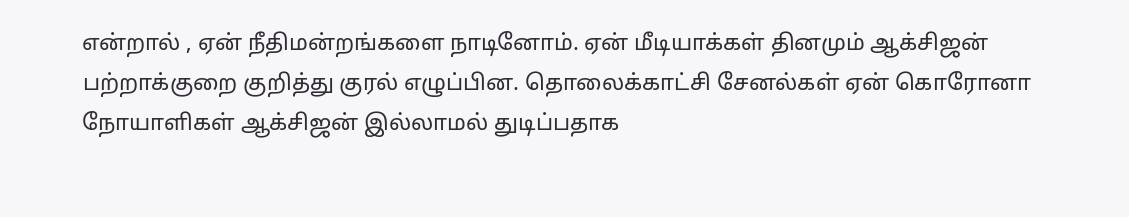என்றால் , ஏன் நீதிமன்றங்களை நாடினோம். ஏன் மீடியாக்கள் தினமும் ஆக்சிஜன் பற்றாக்குறை குறித்து குரல் எழுப்பின. தொலைக்காட்சி சேனல்கள் ஏன் கொரோனா நோயாளிகள் ஆக்சிஜன் இல்லாமல் துடிப்பதாக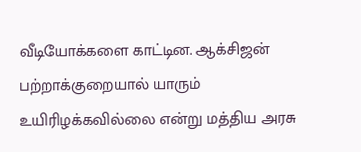வீடியோக்களை காட்டின. ஆக்சிஜன் பற்றாக்குறையால் யாரும் உயிரிழக்கவில்லை என்று மத்திய அரசு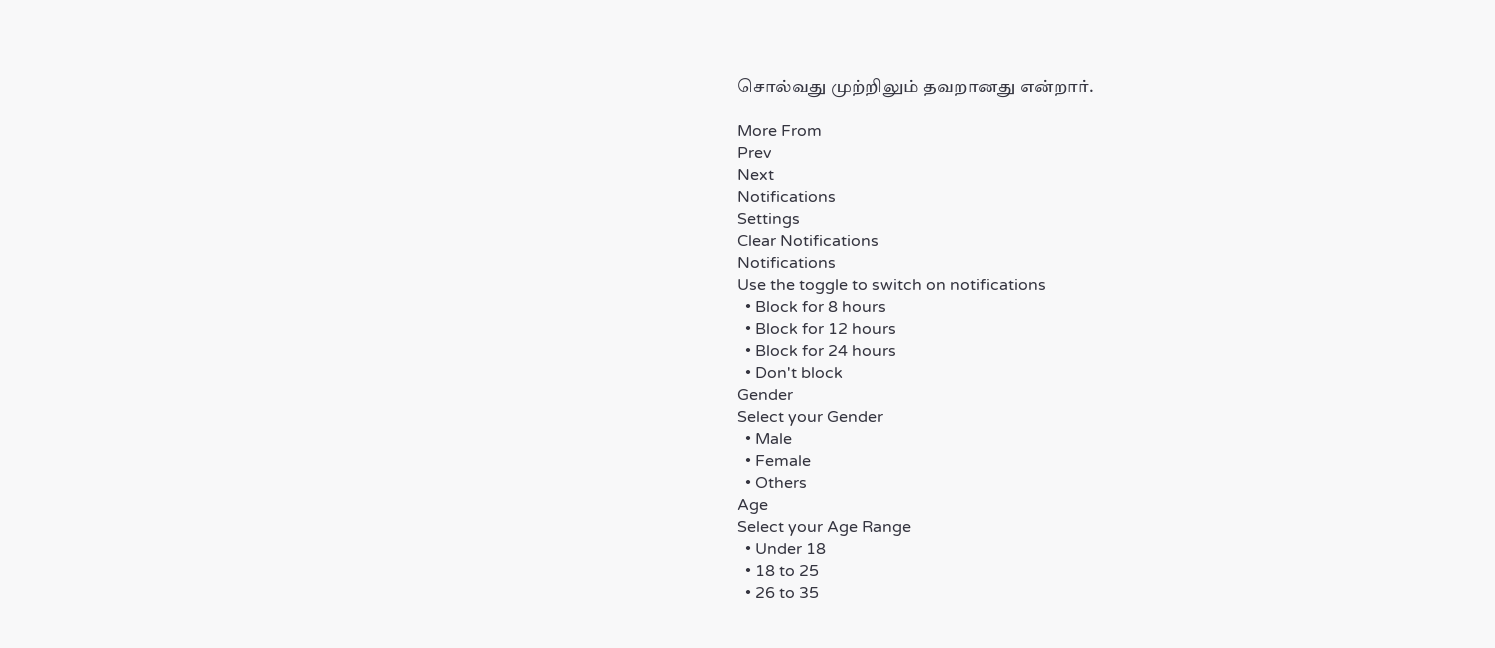சொல்வது முற்றிலும் தவறானது என்றார்.

More From
Prev
Next
Notifications
Settings
Clear Notifications
Notifications
Use the toggle to switch on notifications
  • Block for 8 hours
  • Block for 12 hours
  • Block for 24 hours
  • Don't block
Gender
Select your Gender
  • Male
  • Female
  • Others
Age
Select your Age Range
  • Under 18
  • 18 to 25
  • 26 to 35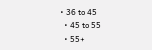• 36 to 45
  • 45 to 55
  • 55+